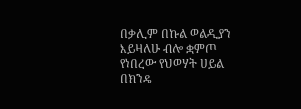በቃሊም በኩል ወልዲያን እይዛለሁ ብሎ ቋምጦ የነበረው የህወሃት ሀይል በክንዴ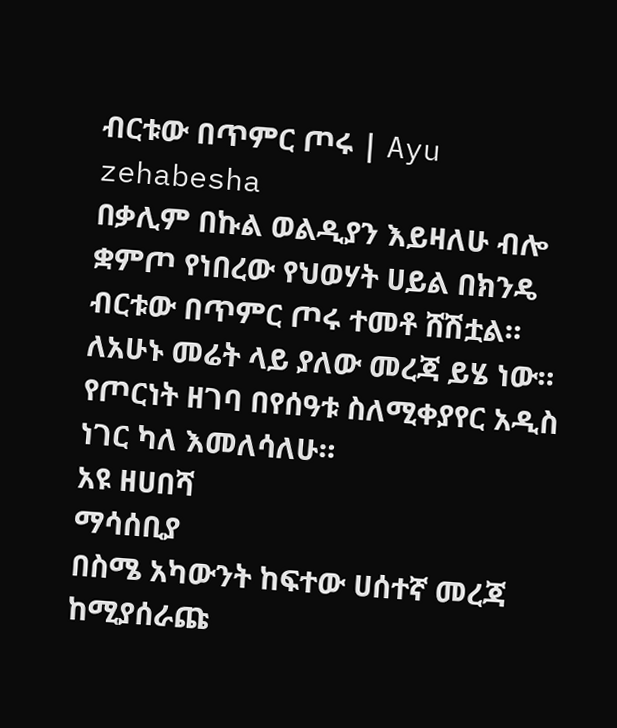ብርቱው በጥምር ጦሩ | Ayu zehabesha
በቃሊም በኩል ወልዲያን እይዛለሁ ብሎ ቋምጦ የነበረው የህወሃት ሀይል በክንዴ ብርቱው በጥምር ጦሩ ተመቶ ሸሽቷል። ለአሁኑ መሬት ላይ ያለው መረጃ ይሄ ነው። የጦርነት ዘገባ በየሰዓቱ ስለሚቀያየር አዲስ ነገር ካለ እመለሳለሁ።
አዩ ዘሀበሻ
ማሳሰቢያ
በስሜ አካውንት ከፍተው ሀሰተኛ መረጃ ከሚያሰራጩ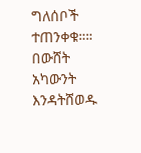ግለሰቦች ተጠንቀቁ።።
በውሸት አካውንት እንዳትሸወዱ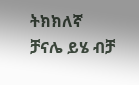ትክክለኛ ቻናሌ ይሄ ብቻ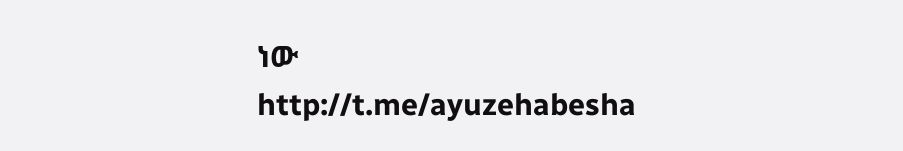ነው
http://t.me/ayuzehabesha